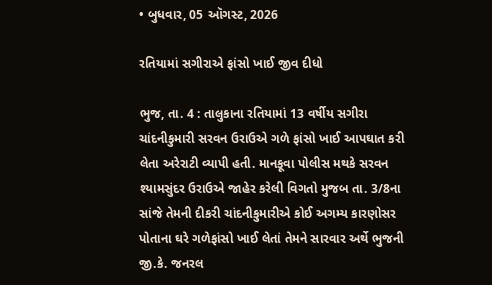• બુધવાર, 05 ઑગસ્ટ, 2026

રતિયામાં સગીરાએ ફાંસો ખાઈ જીવ દીધો

ભુજ, તા. 4 : તાલુકાના રતિયામાં 13 વર્ષીય સગીરા ચાંદનીકુમારી સરવન ઉરાઉએ ગળે ફાંસો ખાઈ આપઘાત કરી લેતા અરેરાટી વ્યાપી હતી. માનકૂવા પોલીસ મથકે સરવન શ્યામસુંદર ઉરાઉએ જાહેર કરેલી વિગતો મુજબ તા. 3/8ના સાંજે તેમની દીકરી ચાંદનીકુમારીએ કોઈ અગમ્ય કારણોસર પોતાના ઘરે ગળેફાંસો ખાઈ લેતાં તેમને સારવાર અર્થે ભુજની જી.કે. જનરલ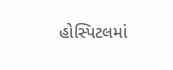હોસ્પિટલમાં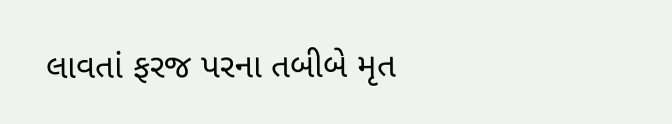લાવતાં ફરજ પરના તબીબે મૃત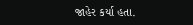જાહેર કર્યા હતા.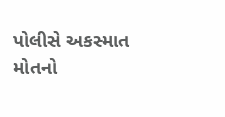પોલીસે અકસ્માત મોતનો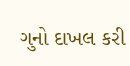ગુનો દાખલ કરી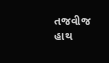તજવીજ હાથ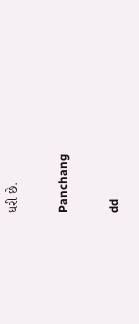ધરી છે.

Panchang

dd